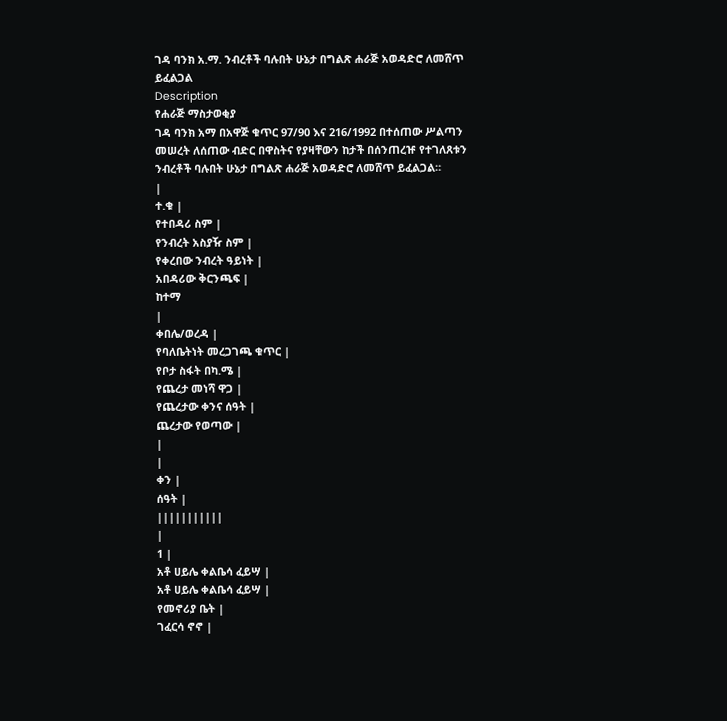ገዳ ባንክ አ.ማ. ንብረቶች ባሉበት ሁኔታ በግልጽ ሐራጅ አወዳድሮ ለመሸጥ ይፈልጋል
Description
የሐራጅ ማስታወቂያ
ገዳ ባንክ አማ በአዋጅ ቁጥር 97/90 እና 216/1992 በተሰጠው ሥልጣን መሠረት ለሰጠው ብድር በዋስትና የያዛቸውን ከታች በሰንጠረዡ የተገለጸቱን ንብረቶች ባሉበት ሁኔታ በግልጽ ሐራጅ አወዳድሮ ለመሸጥ ይፈልጋል።
|
ተ.ቁ |
የተበዳሪ ስም |
የንብረት አስያዥ ስም |
የቀረበው ንብረት ዓይነት |
አበዳሪው ቅርንጫፍ |
ከተማ
|
ቀበሌ/ወረዳ |
የባለቤትነት መረጋገጫ ቁጥር |
የቦታ ስፋት በካ.ሜ |
የጨረታ መነሻ ዋጋ |
የጨረታው ቀንና ሰዓት |
ጨረታው የወጣው |
|
|
ቀን |
ሰዓት |
|||||||||||
|
1 |
አቶ ሀይሌ ቀልቤሳ ፈይሣ |
አቶ ሀይሌ ቀልቤሳ ፈይሣ |
የመኖሪያ ቤት |
ገፈርሳ ኖኖ |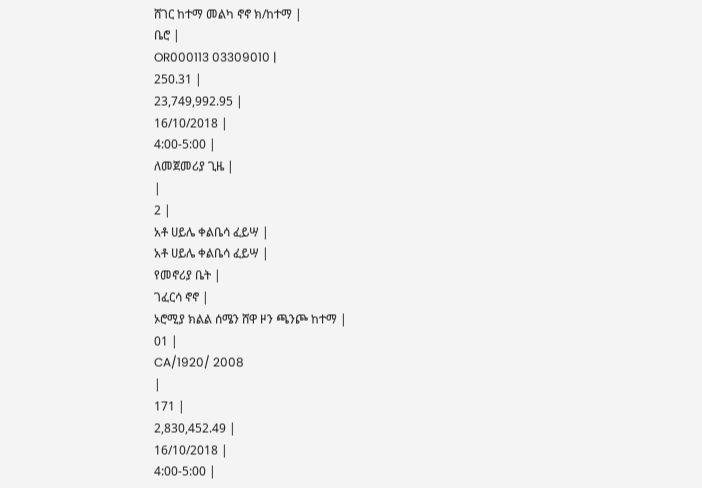ሸገር ከተማ መልካ ኖኖ ክ/ከተማ |
ቤሮ |
OR000113 03309010 |
250.31 |
23,749,992.95 |
16/10/2018 |
4:00-5:00 |
ለመጀመሪያ ጊዜ |
|
2 |
አቶ ሀይሌ ቀልቤሳ ፈይሣ |
አቶ ሀይሌ ቀልቤሳ ፈይሣ |
የመኖሪያ ቤት |
ገፈርሳ ኖኖ |
ኦሮሚያ ክልል ሰሜን ሸዋ ዞን ጫንጮ ከተማ |
01 |
CA/1920/ 2008
|
171 |
2,830,452.49 |
16/10/2018 |
4:00-5:00 |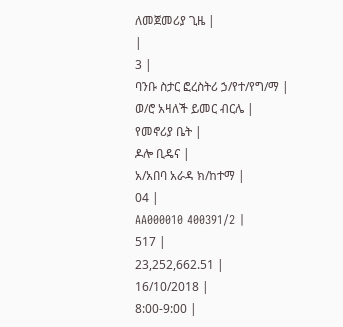ለመጀመሪያ ጊዜ |
|
3 |
ባንቡ ስታር ፎረስትሪ ኃ/የተ/የግ/ማ |
ወ/ሮ አዛለች ይመር ብርሌ |
የመኖሪያ ቤት |
ዶሎ ቢዴና |
አ/አበባ አራዳ ክ/ከተማ |
04 |
AA000010 400391/2 |
517 |
23,252,662.51 |
16/10/2018 |
8:00-9:00 |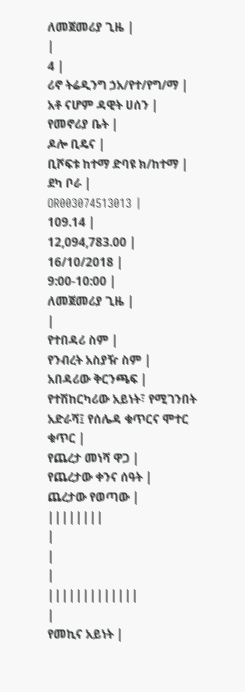ለመጀመሪያ ጊዜ |
|
4 |
ሪኖ ትሬዲንግ ኃአ/የተ/የግ/ማ |
አቶ ናሆም ዳዊት ሀሰን |
የመኖሪያ ቤት |
ዶሎ ቢዴና |
ቢሾፍቱ ከተማ ድባዩ ክ/ከተማ |
ደካ ቦራ |
OR003074513013 |
109.14 |
12,094,783.00 |
16/10/2018 |
9:00-10:00 |
ለመጀመሪያ ጊዜ |
|
የተበዳሪ ስም |
የንብረት አስያዥ ስም |
አበዳሪው ቅርንጫፍ |
የተሽከርካሪው አይነት፣ የሚገንበት አድራሻ፤ የሰሌዳ ቁጥርና ሞተር ቁጥር |
የጨረታ መነሻ ዋጋ |
የጨረታው ቀንና ሰዓት |
ጨረታው የወጣው |
||||||||
|
|
|
|||||||||||||
|
የመኪና አይነት |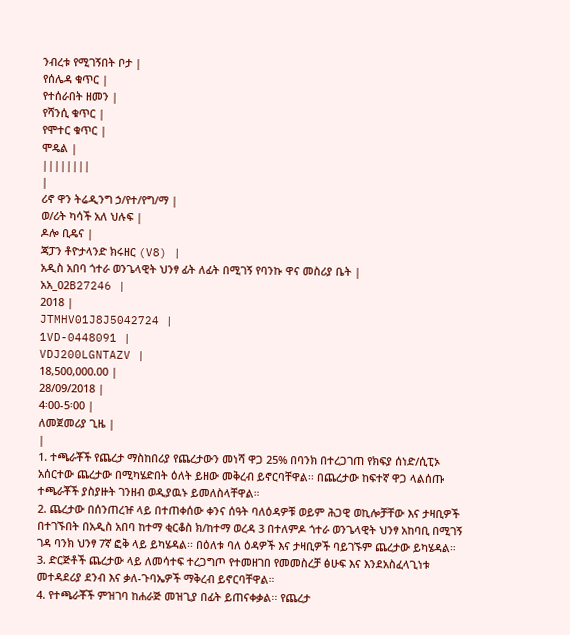ንብረቱ የሚገኝበት ቦታ |
የሰሌዳ ቁጥር |
የተሰራበት ዘመን |
የሻንሲ ቁጥር |
የሞተር ቁጥር |
ሞዴል |
||||||||
|
ሪኖ ዋን ትሬዲንግ ኃ/የተ/የግ/ማ |
ወ/ሪት ካሳች አለ ህሉፍ |
ዶሎ ቢዴና |
ጃፓን ቶዮታላንድ ክሩዘር (V8) |
አዲስ አበባ ጎተራ ወንጌላዊት ህንፃ ፊት ለፊት በሚገኝ የባንኩ ዋና መስሪያ ቤት |
አአ_02B27246 |
2018 |
JTMHV01J8J5042724 |
1VD-0448091 |
VDJ200LGNTAZV |
18,500,000.00 |
28/09/2018 |
4፡00-5፡00 |
ለመጀመሪያ ጊዜ |
|
1. ተጫራቾች የጨረታ ማስከበሪያ የጨረታውን መነሻ ዋጋ 25% በባንክ በተረጋገጠ የክፍያ ሰነድ/ሲፒኦ አሰርተው ጨረታው በሚካሄድበት ዕለት ይዘው መቅረብ ይኖርባቸዋል፡፡ በጨረታው ከፍተኛ ዋጋ ላልሰጡ ተጫራቾች ያስያዙት ገንዘብ ወዲያዉኑ ይመለስላቸዋል።
2. ጨረታው በሰንጠረዡ ላይ በተጠቀሰው ቀንና ሰዓት ባለዕዳዎቹ ወይም ሕጋዊ ወኪሎቻቸው እና ታዛቢዎች በተገኙበት በአዲስ አበባ ከተማ ቂርቆስ ክ/ከተማ ወረዳ 3 በተለምዶ ጎተራ ወንጌላዊት ህንፃ አከባቢ በሚገኝ ገዳ ባንክ ህንፃ 7ኛ ፎቅ ላይ ይካሄዳል፡፡ በዕለቱ ባለ ዕዳዎች እና ታዛቢዎች ባይገኙም ጨረታው ይካሄዳል።
3. ድርጅቶች ጨረታው ላይ ለመሳተፍ ተረጋግጦ የተመዘገበ የመመስረቻ ፅሁፍ እና እንደአስፈላጊነቱ መተዳደሪያ ደንብ እና ቃለ-ጉባኤዎች ማቅረብ ይኖርባቸዋል።
4. የተጫራቾች ምዝገባ ከሐራጅ መዝጊያ በፊት ይጠናቀቃል፡፡ የጨረታ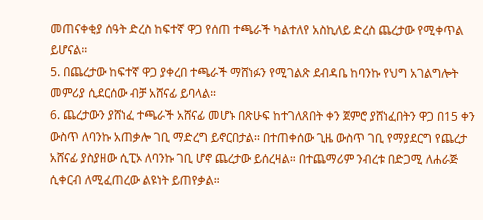መጠናቀቂያ ሰዓት ድረስ ከፍተኛ ዋጋ የሰጠ ተጫራች ካልተለየ አስኪለይ ድረስ ጨረታው የሚቀጥል ይሆናል።
5. በጨረታው ከፍተኛ ዋጋ ያቀረበ ተጫራች ማሸነፉን የሚገልጽ ደብዳቤ ከባንኩ የህግ አገልግሎት መምሪያ ሲደርሰው ብቻ አሸናፊ ይባላል።
6. ጨረታውን ያሸነፈ ተጫራች አሸናፊ መሆኑ በጽሁፍ ከተገለጸበት ቀን ጀምሮ ያሸነፈበትን ዋጋ በ15 ቀን ውስጥ ለባንኩ አጠቃሎ ገቢ ማድረግ ይኖርበታል፡፡ በተጠቀሰው ጊዜ ውስጥ ገቢ የማያደርግ የጨረታ አሸናፊ ያስያዘው ሲፒኦ ለባንኩ ገቢ ሆኖ ጨረታው ይሰረዛል። በተጨማሪም ንብረቱ በድጋሚ ለሐራጅ ሲቀርብ ለሚፈጠረው ልዩነት ይጠየቃል።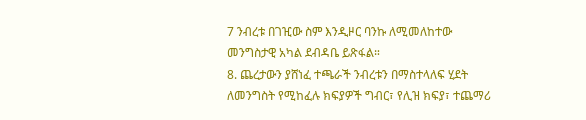7 ንብረቱ በገዢው ስም እንዲዞር ባንኩ ለሚመለከተው መንግስታዊ አካል ደብዳቤ ይጽፋል።
8. ጨረታውን ያሸነፈ ተጫራች ንብረቱን በማስተላለፍ ሂደት ለመንግስት የሚከፈሉ ክፍያዎች ግብር፣ የሊዝ ክፍያ፣ ተጨማሪ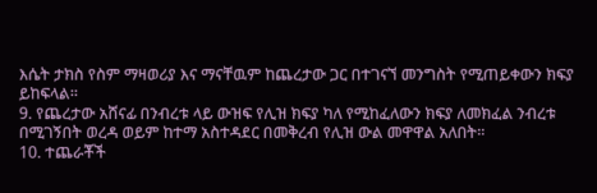እሴት ታክስ የስም ማዛወሪያ እና ማናቸዉም ከጨረታው ጋር በተገናኘ መንግስት የሚጠይቀውን ክፍያ ይከፍላል።
9. የጨረታው አሸናፊ በንብረቱ ላይ ውዝፍ የሊዝ ክፍያ ካለ የሚከፈለውን ክፍያ ለመክፈል ንብረቱ በሚገኝበት ወረዳ ወይም ከተማ አስተዳደር በመቅረብ የሊዝ ውል መዋዋል አለበት።
10. ተጨራቾች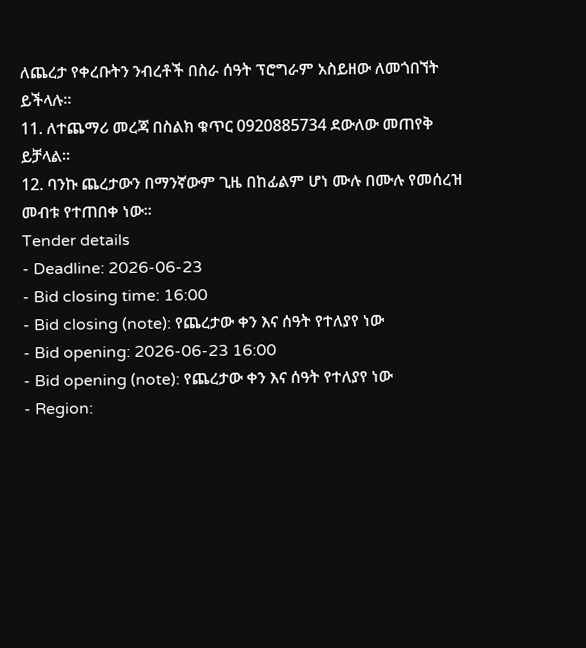ለጨረታ የቀረቡትን ንብረቶች በስራ ሰዓት ፕሮግራም አስይዘው ለመጎበኘት ይችላሉ።
11. ለተጨማሪ መረጃ በስልክ ቁጥር 0920885734 ደውለው መጠየቅ ይቻላል።
12. ባንኩ ጨረታውን በማንኛውም ጊዜ በከፊልም ሆነ ሙሉ በሙሉ የመሰረዝ መብቱ የተጠበቀ ነው።
Tender details
- Deadline: 2026-06-23
- Bid closing time: 16:00
- Bid closing (note): የጨረታው ቀን እና ሰዓት የተለያየ ነው
- Bid opening: 2026-06-23 16:00
- Bid opening (note): የጨረታው ቀን እና ሰዓት የተለያየ ነው
- Region: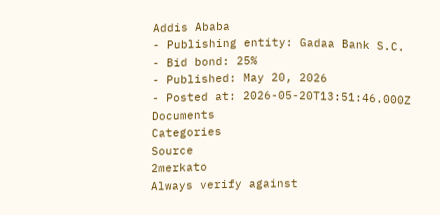Addis Ababa
- Publishing entity: Gadaa Bank S.C.
- Bid bond: 25%
- Published: May 20, 2026
- Posted at: 2026-05-20T13:51:46.000Z
Documents
Categories
Source
2merkato
Always verify against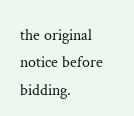the original notice before bidding.